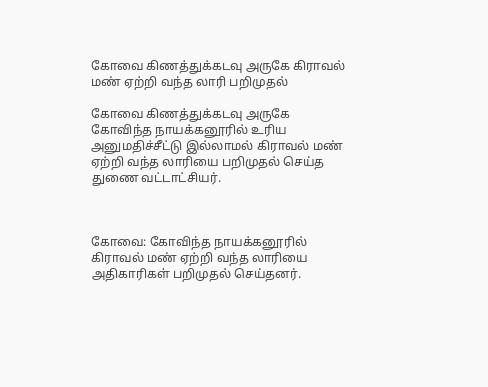கோவை கிணத்துக்கடவு அருகே கிராவல் மண் ஏற்றி வந்த லாரி பறிமுதல்

கோவை கிணத்துக்கடவு அருகே கோவிந்த நாயக்கனூரில் உரிய அனுமதிச்சீட்டு இல்லாமல் கிராவல் மண் ஏற்றி வந்த லாரியை பறிமுதல் செய்த துணை வட்டாட்சியர்.



கோவை: கோவிந்த நாயக்கனூரில் கிராவல் மண் ஏற்றி வந்த லாரியை அதிகாரிகள் பறிமுதல் செய்தனர்.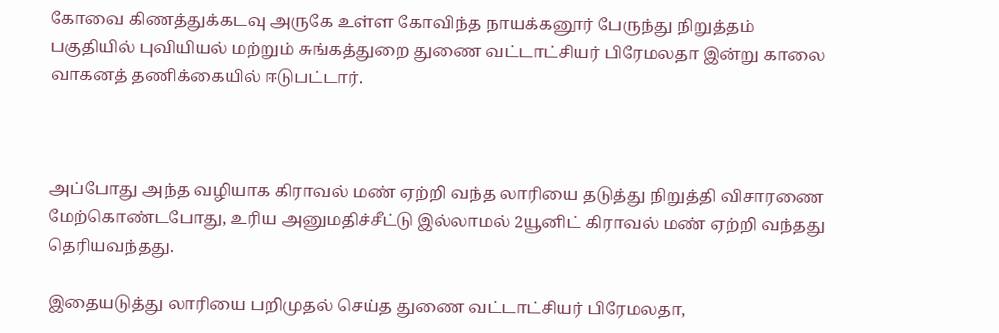கோவை கிணத்துக்கடவு அருகே உள்ள கோவிந்த நாயக்கனூர் பேருந்து நிறுத்தம் பகுதியில் புவியியல் மற்றும் சுங்கத்துறை துணை வட்டாட்சியர் பிரேமலதா இன்று காலை வாகனத் தணிக்கையில் ஈடுபட்டார்.



அப்போது அந்த வழியாக கிராவல் மண் ஏற்றி வந்த லாரியை தடுத்து நிறுத்தி விசாரணை மேற்கொண்டபோது, உரிய அனுமதிச்சீட்டு இல்லாமல் 2யூனிட் கிராவல் மண் ஏற்றி வந்தது தெரியவந்தது.

இதையடுத்து லாரியை பறிமுதல் செய்த துணை வட்டாட்சியர் பிரேமலதா,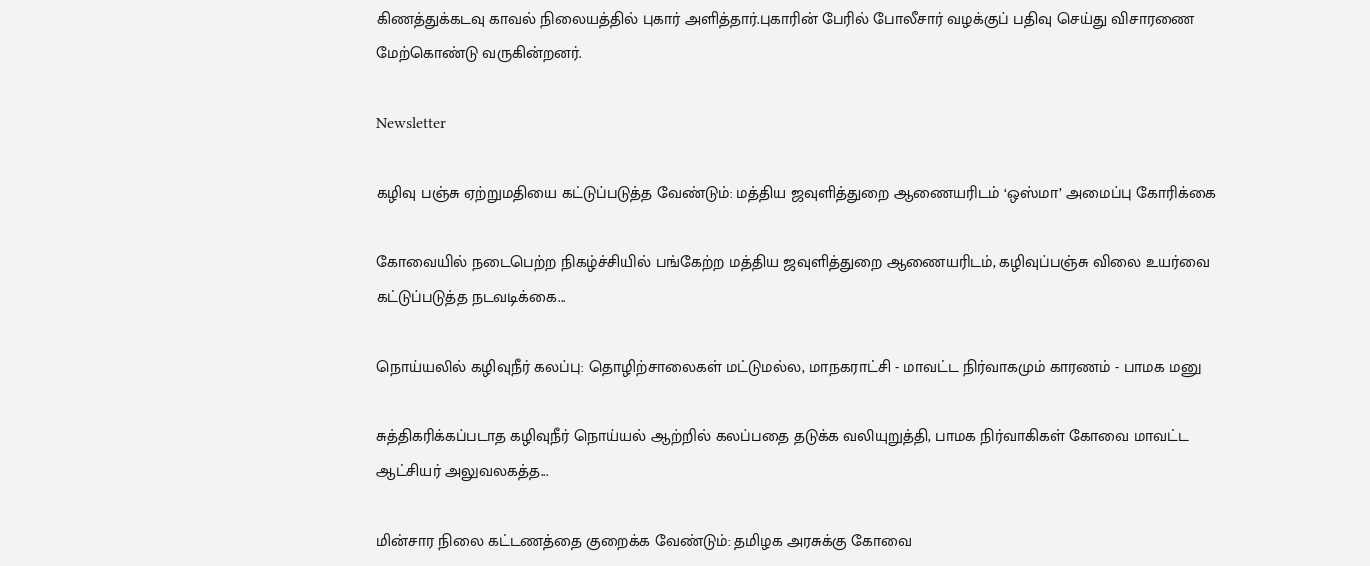கிணத்துக்கடவு காவல் நிலையத்தில் புகார் அளித்தார்.புகாரின் பேரில் போலீசார் வழக்குப் பதிவு செய்து விசாரணை மேற்கொண்டு வருகின்றனர்.

Newsletter

கழிவு பஞ்சு ஏற்றுமதியை கட்டுப்படுத்த வேண்டும்: மத்திய ஜவுளித்துறை ஆணையரிடம் ‘ஒஸ்மா’ அமைப்பு கோரிக்கை

கோவையில் நடைபெற்ற நிகழ்ச்சியில் பங்கேற்ற மத்திய ஜவுளித்துறை ஆணையரிடம், கழிவுப்பஞ்சு விலை உயர்வை கட்டுப்படுத்த நடவடிக்கை...

நொய்யலில் கழிவுநீர் கலப்பு: தொழிற்சாலைகள் மட்டுமல்ல, மாநகராட்சி - மாவட்ட நிர்வாகமும் காரணம் - பாமக மனு

சுத்திகரிக்கப்படாத கழிவுநீர் நொய்யல் ஆற்றில் கலப்பதை தடுக்க வலியுறுத்தி, பாமக நிர்வாகிகள் கோவை மாவட்ட ஆட்சியர் அலுவலகத்த...

மின்சார நிலை கட்டணத்தை குறைக்க வேண்டும்: தமிழக அரசுக்கு கோவை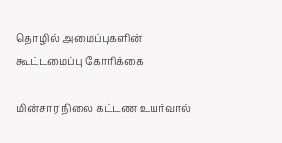தொழில் அமைப்புகளின் கூட்டமைப்பு கோரிக்கை

மின்சார நிலை கட்டண உயர்வால்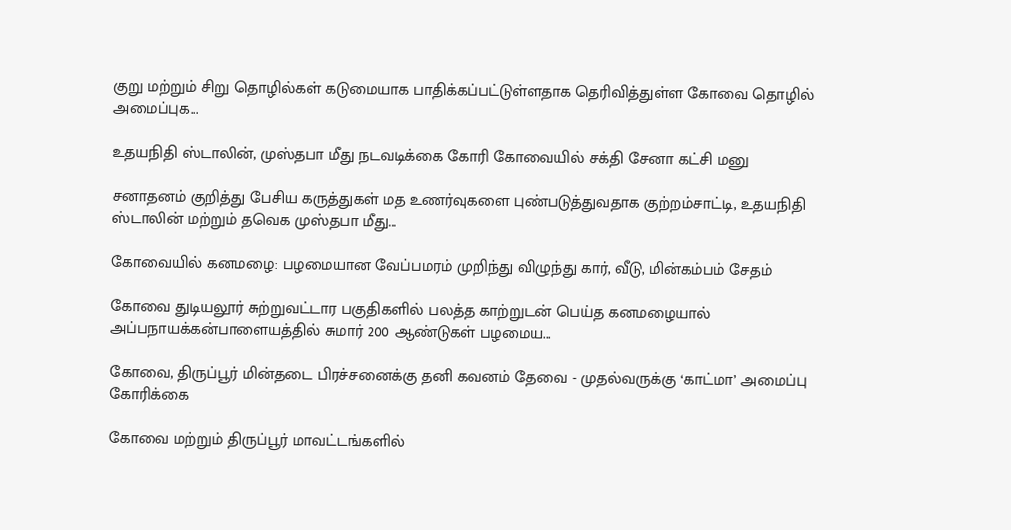குறு மற்றும் சிறு தொழில்கள் கடுமையாக பாதிக்கப்பட்டுள்ளதாக தெரிவித்துள்ள கோவை தொழில் அமைப்புக...

உதயநிதி ஸ்டாலின், முஸ்தபா மீது நடவடிக்கை கோரி கோவையில் சக்தி சேனா கட்சி மனு

சனாதனம் குறித்து பேசிய கருத்துகள் மத உணர்வுகளை புண்படுத்துவதாக குற்றம்சாட்டி, உதயநிதி ஸ்டாலின் மற்றும் தவெக முஸ்தபா மீது...

கோவையில் கனமழை: பழமையான வேப்பமரம் முறிந்து விழுந்து கார், வீடு, மின்கம்பம் சேதம்

கோவை துடியலூர் சுற்றுவட்டார பகுதிகளில் பலத்த காற்றுடன் பெய்த கனமழையால் அப்பநாயக்கன்பாளையத்தில் சுமார் 200 ஆண்டுகள் பழமைய...

கோவை, திருப்பூர் மின்தடை பிரச்சனைக்கு தனி கவனம் தேவை - முதல்வருக்கு ‘காட்மா’ அமைப்பு கோரிக்கை

கோவை மற்றும் திருப்பூர் மாவட்டங்களில்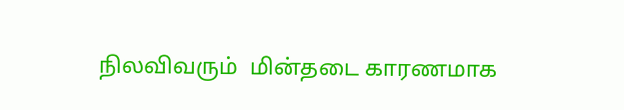நிலவிவரும்  மின்தடை காரணமாக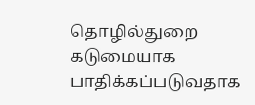தொழில்துறை கடுமையாக பாதிக்கப்படுவதாக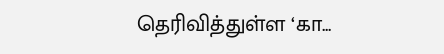தெரிவித்துள்ள ‘கா...